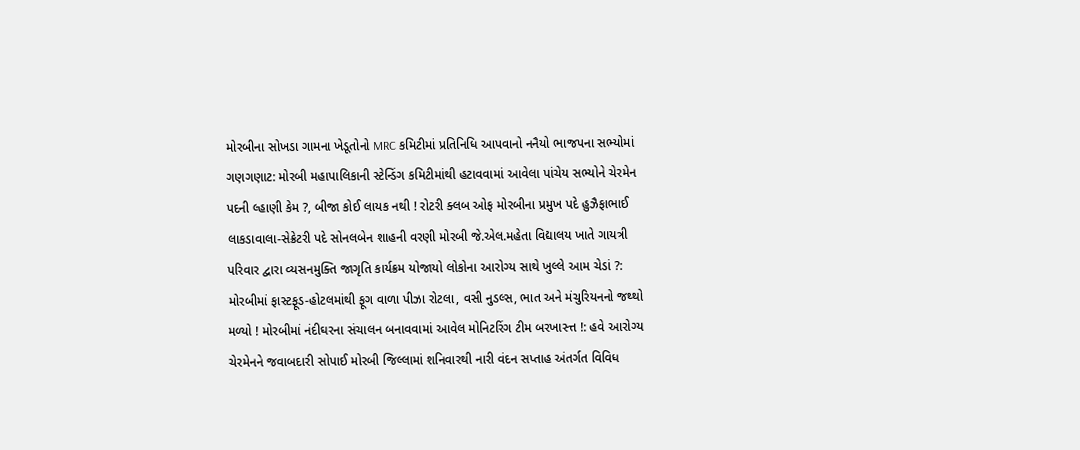મોરબીના સોખડા ગામના ખેડૂતોનો MRC કમિટીમાં પ્રતિનિધિ આપવાનો નનૈયો ભાજપના સભ્યોમાં ગણગણાટ: મોરબી મહાપાલિકાની સ્ટેન્ડિંગ કમિટીમાંથી હટાવવામાં આવેલા પાંચેય સભ્યોને ચેરમેન પદની લ્હાણી કેમ ?, બીજા કોઈ લાયક નથી ! રોટરી ક્લબ ઓફ મોરબીના પ્રમુખ પદે હુઝૈફાભાઈ લાકડાવાલા-સેક્રેટરી પદે સોનલબેન શાહની વરણી મોરબી જે.એલ.મહેતા વિદ્યાલય ખાતે ગાયત્રી પરિવાર દ્વારા વ્યસનમુક્તિ જાગૃતિ કાર્યક્રમ યોજાયો લોકોના આરોગ્ય સાથે ખુલ્લે આમ ચેડાં ?: મોરબીમાં ફાસ્ટફૂડ-હોટલમાંથી ફૂગ વાળા પીઝા રોટલા, વસી નુડલ્સ, ભાત અને મંચુરિયનનો જથ્થો મળ્યો ! મોરબીમાં નંદીઘરના સંચાલન બનાવવામાં આવેલ મોનિટરિંગ ટીમ બરખાસ્ત્ત !: હવે આરોગ્ય ચેરમેનને જવાબદારી સોપાઈ મોરબી જિલ્લામાં શનિવારથી નારી વંદન સપ્તાહ અંતર્ગત વિવિધ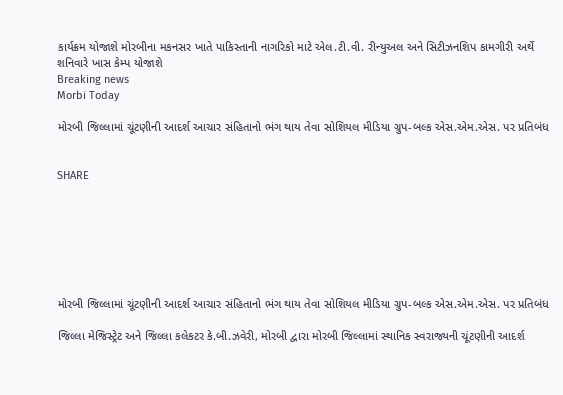કાર્યક્રમ યોજાશે મોરબીના મકનસર ખાતે પાકિસ્તાની નાગરિકો માટે એલ.ટી.વી. રીન્યુઅલ અને સિટીઝનશિપ કામગીરી અર્થે શનિવારે ખાસ કેમ્પ યોજાશે
Breaking news
Morbi Today

મોરબી જિલ્લામાં ચૂંટણીની આદર્શ આચાર સંહિતાનો ભંગ થાય તેવા સોશિયલ મીડિયા ગ્રુપ-બલ્ક એસ.એમ.એસ. પર પ્રતિબંધ


SHARE







મોરબી જિલ્લામાં ચૂંટણીની આદર્શ આચાર સંહિતાનો ભંગ થાય તેવા સોશિયલ મીડિયા ગ્રુપ-બલ્ક એસ.એમ.એસ. પર પ્રતિબંધ

જિલ્લા મેજિસ્ટ્રેટ અને જિલ્લા કલેકટર કે.બી.ઝવેરી, મોરબી દ્વારા મોરબી જિલ્લામાં સ્થાનિક સ્વરાજ્યની ચૂંટણીની આદર્શ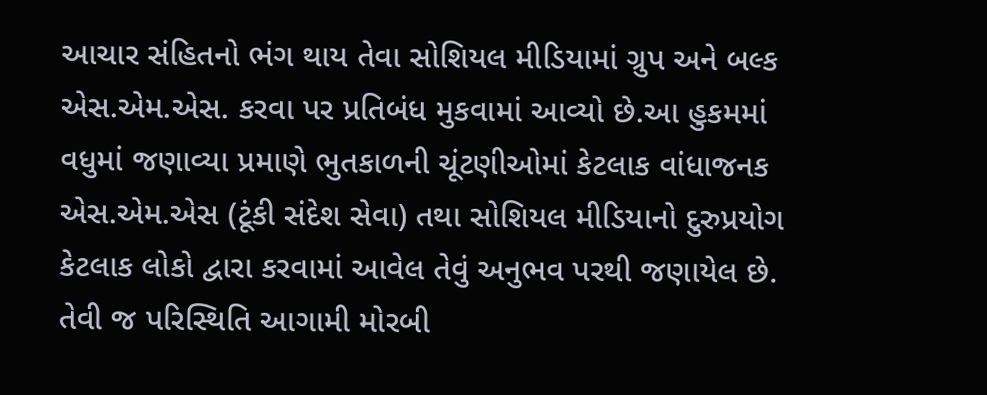આચાર સંહિતનો ભંગ થાય તેવા સોશિયલ મીડિયામાં ગ્રુપ અને બલ્ક એસ.એમ.એસ. કરવા પર પ્રતિબંધ મુકવામાં આવ્યો છે.આ હુકમમાં વધુમાં જણાવ્યા પ્રમાણે ભુતકાળની ચૂંટણીઓમાં કેટલાક વાંધાજનક એસ.એમ.એસ (ટૂંકી સંદેશ સેવા) તથા સોશિયલ મીડિયાનો દુરુપ્રયોગ કેટલાક લોકો દ્વારા કરવામાં આવેલ તેવું અનુભવ પરથી જણાયેલ છે. તેવી જ પરિસ્થિતિ આગામી મોરબી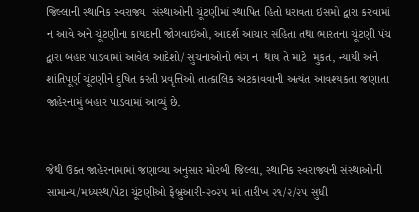જિલ્લાની સ્થાનિક સ્વરાજ્ય  સંસ્થાઓની ચૂંટણીમાં સ્થાપિત હિતો ધરાવતા ઇસમો દ્વારા કરવામાં ન આવે અને ચૂંટણીના કાયદાની જોગવાઇઓ, આદર્શ આચાર સંહિતા તથા ભારતના ચૂંટણી પંચ દ્વારા બહાર પાડવામાં આવેલ આદેશો/ સુચનાઓનો ભંગ ન  થાય તે માટે  મુકત, ન્યાયી અને શાંતિપૂર્ણ ચૂંટણીને દુષિત કરતી પ્રવૃત્તિઓ તાત્કાલિક અટકાવવાની અત્યંત આવશ્યકતા જણાતા જાહેરનામું બહાર પાડવામાં આવ્યું છે.


જેથી ઉક્ત જાહેરનામામાં જણાવ્યા અનુસાર મોરબી જિલ્લા, સ્થાનિક સ્વરાજ્યની સંસ્થાઓની સામાન્ય/મધ્યસ્થ/પેટા ચૂંટણીઓ ફેબ્રુઆરી-૨૦૨૫ માં તારીખ ૨૧/૨/૨૫ સુધી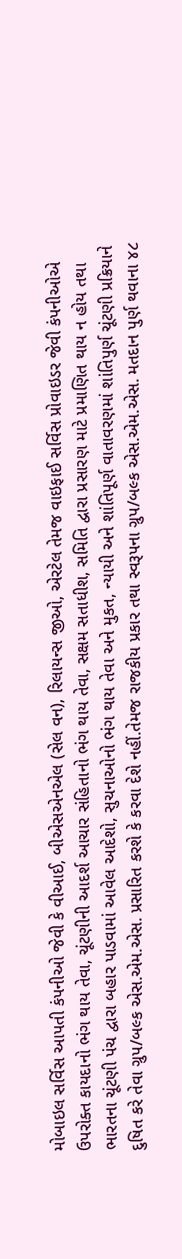મોબાઇલ સર્વિસ આપતી કંપનીઓ જેવી કે વીઆઈ, બીએસએનએલ (સેલ વન), રિલાયન્સ જીઓ, એરટેલ તેમજ વાઇફાઈ સર્વિસ પ્રોવાઇડર જેવી કંપનીઓએ ઉપરોક્ત કાયદાનો ભંગ થાય તેવા, ચૂંટણીની આદર્શ આચાર સંહિતાનો ભંગ થાય તેવા, સક્ષમ સતાધીશ, સમિતિ દ્વારા પ્રસારણ માટે પ્રમાણિત થાય ન હોય તથા ભારતના ચૂંટણી પંચ દ્વારા બહાર પાડવામાં આવેલ આદેશો, સુચનાઓનો ભંગ થાય તેવા અને મુકત, ન્યાયી અને શાંતિપૂર્ણ વાતાવરણમાં શાંતિપુર્ણ ચૂંટણી પ્રક્રિયાને દુષિત કરે તેવા ગ્રુપ/બલ્ક એસ.એમ.એસ. પ્રસારિત કરશે કે કરવા દેશે નહીં.તેમજ રાજકીય પ્રકાર તથા સ્વરૂપના ગ્રુપ/બલ્ક એસ.એમ.એસ. મતદાન પુર્ણ થવાના ૪૮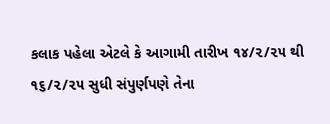કલાક પહેલા એટલે કે આગામી તારીખ ૧૪/૨/૨૫ થી ૧૬/૨/૨૫ સુધી સંપુર્ણપણે તેના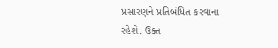પ્રસારણને પ્રતિબંધિત કરવાના રહેશે. ઉક્ત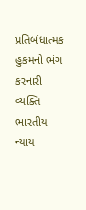પ્રતિબંધાત્મક હુકમનો ભંગ કરનારી વ્યક્તિ ભારતીય ન્યાય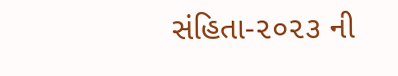સંહિતા-૨૦૨૩ ની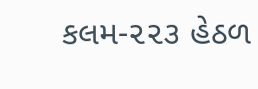કલમ-૨૨૩ હેઠળ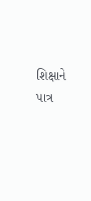શિક્ષાને પાત્ર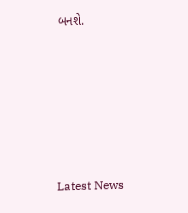બનશે.






Latest News